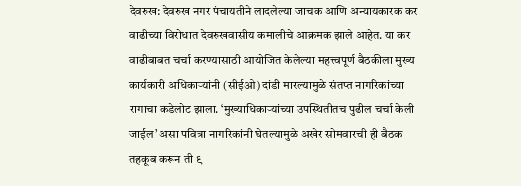देवरुख: देवरुख नगर पंचायतीने लादलेल्या जाचक आणि अन्यायकारक कर वाढीच्या विरोधात देवरुखवासीय कमालीचे आक्रमक झाले आहेत. या कर वाढीबाबत चर्चा करण्यासाठी आयोजित केलेल्या महत्त्वपूर्ण बैठकीला मुख्य कार्यकारी अधिकाऱ्यांनी (सीईओ) दांडी मारल्यामुळे संतप्त नागरिकांच्या रागाचा कडेलोट झाला. ‘मुख्याधिकाऱ्यांच्या उपस्थितीतच पुढील चर्चा केली जाईल’ असा पवित्रा नागरिकांनी घेतल्यामुळे अखेर सोमवारची ही बैठक तहकूब करून ती ९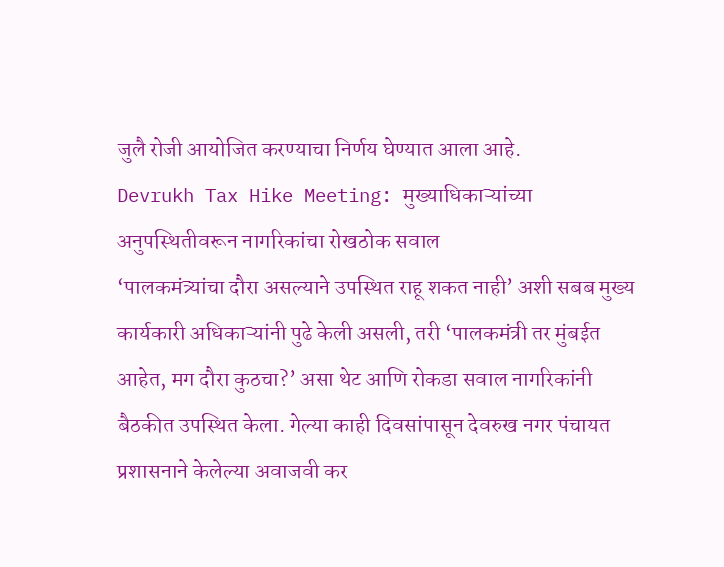जुलै रोजी आयोजित करण्याचा निर्णय घेण्यात आला आहे.
Devrukh Tax Hike Meeting: मुख्याधिकाऱ्यांच्या अनुपस्थितीवरून नागरिकांचा रोखठोक सवाल
‘पालकमंत्र्यांचा दौरा असल्याने उपस्थित राहू शकत नाही’ अशी सबब मुख्य कार्यकारी अधिकाऱ्यांनी पुढे केली असली, तरी ‘पालकमंत्री तर मुंबईत आहेत, मग दौरा कुठचा?’ असा थेट आणि रोकडा सवाल नागरिकांनी बैठकीत उपस्थित केला. गेल्या काही दिवसांपासून देवरुख नगर पंचायत प्रशासनाने केलेल्या अवाजवी कर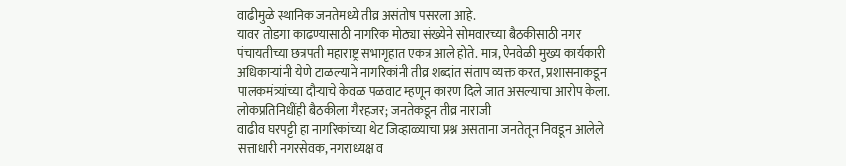वाढीमुळे स्थानिक जनतेमध्ये तीव्र असंतोष पसरला आहे.
यावर तोडगा काढण्यासाठी नागरिक मोठ्या संख्येने सोमवारच्या बैठकीसाठी नगर पंचायतीच्या छत्रपती महाराष्ट्र सभागृहात एकत्र आले होते. मात्र, ऐनवेळी मुख्य कार्यकारी अधिकाऱ्यांनी येणे टाळल्याने नागरिकांनी तीव्र शब्दांत संताप व्यक्त करत, प्रशासनाकडून पालकमंत्र्यांच्या दौऱ्याचे केवळ पळवाट म्हणून कारण दिले जात असल्याचा आरोप केला.
लोकप्रतिनिधींही बैठकीला गैरहजर; जनतेकडून तीव्र नाराजी
वाढीव घरपट्टी हा नागरिकांच्या थेट जिव्हाळ्याचा प्रश्न असताना जनतेतून निवडून आलेले सत्ताधारी नगरसेवक, नगराध्यक्ष व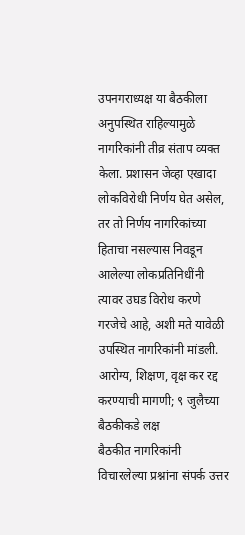उपनगराध्यक्ष या बैठकीला अनुपस्थित राहिल्यामुळे नागरिकांनी तीव्र संताप व्यक्त केला. प्रशासन जेव्हा एखादा लोकविरोधी निर्णय घेत असेल, तर तो निर्णय नागरिकांच्या हिताचा नसल्यास निवडून आलेल्या लोकप्रतिनिधींनी त्यावर उघड विरोध करणे गरजेचे आहे, अशी मते यावेळी उपस्थित नागरिकांनी मांडली.
आरोग्य, शिक्षण, वृक्ष कर रद्द करण्याची मागणी; ९ जुलैच्या बैठकीकडे लक्ष
बैठकीत नागरिकांनी विचारलेल्या प्रश्नांना संपर्क उत्तर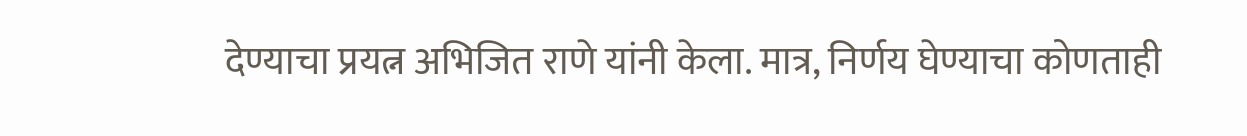देण्याचा प्रयत्न अभिजित राणे यांनी केला. मात्र, निर्णय घेण्याचा कोणताही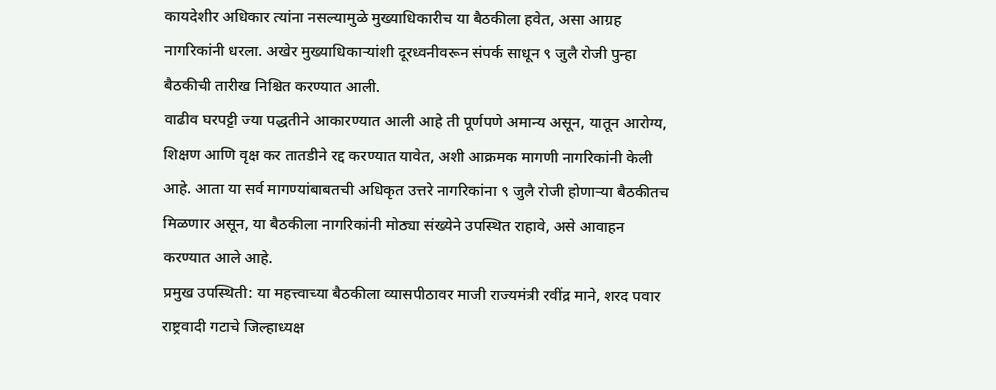कायदेशीर अधिकार त्यांना नसल्यामुळे मुख्याधिकारीच या बैठकीला हवेत, असा आग्रह नागरिकांनी धरला. अखेर मुख्याधिकाऱ्यांशी दूरध्वनीवरून संपर्क साधून ९ जुलै रोजी पुन्हा बैठकीची तारीख निश्चित करण्यात आली.
वाढीव घरपट्टी ज्या पद्धतीने आकारण्यात आली आहे ती पूर्णपणे अमान्य असून, यातून आरोग्य, शिक्षण आणि वृक्ष कर तातडीने रद्द करण्यात यावेत, अशी आक्रमक मागणी नागरिकांनी केली आहे. आता या सर्व मागण्यांबाबतची अधिकृत उत्तरे नागरिकांना ९ जुलै रोजी होणाऱ्या बैठकीतच मिळणार असून, या बैठकीला नागरिकांनी मोठ्या संख्येने उपस्थित राहावे, असे आवाहन करण्यात आले आहे.
प्रमुख उपस्थिती: या महत्त्वाच्या बैठकीला व्यासपीठावर माजी राज्यमंत्री रवींद्र माने, शरद पवार राष्ट्रवादी गटाचे जिल्हाध्यक्ष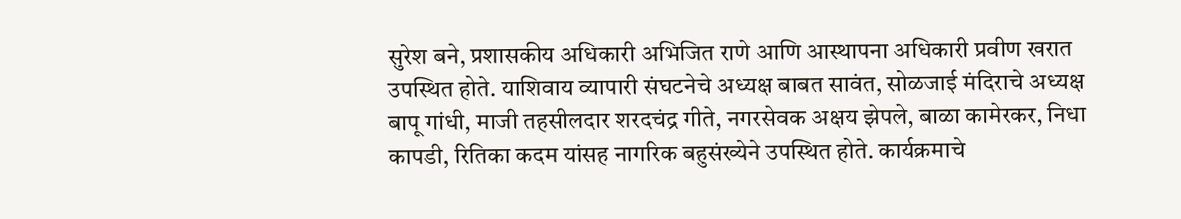सुरेश बने, प्रशासकीय अधिकारी अभिजित राणे आणि आस्थापना अधिकारी प्रवीण खरात उपस्थित होते. याशिवाय व्यापारी संघटनेचे अध्यक्ष बाबत सावंत, सोळजाई मंदिराचे अध्यक्ष बापू गांधी, माजी तहसीलदार शरदचंद्र गीते, नगरसेवक अक्षय झेपले, बाळा कामेरकर, निधा कापडी, रितिका कदम यांसह नागरिक बहुसंख्येने उपस्थित होते. कार्यक्रमाचे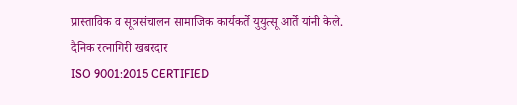प्रास्ताविक व सूत्रसंचालन सामाजिक कार्यकर्ते युयुत्सू आर्ते यांनी केले.
दैनिक रत्नागिरी खबरदार
ISO 9001:2015 CERTIFIED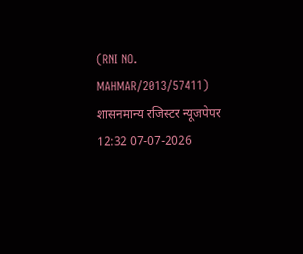(RNI NO. MAHMAR/2013/57411)
शासनमान्य रजिस्टर न्यूजपेपर
12:32 07-07-2026